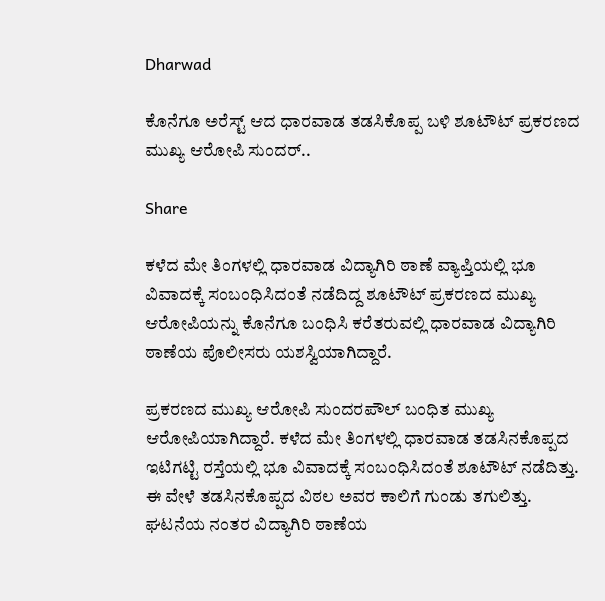Dharwad

ಕೊನೆಗೂ ಅರೆಸ್ಟ್ ಆದ ಧಾರವಾಡ ತಡಸಿಕೊಪ್ಪ ಬಳಿ ಶೂಟೌಟ್ ಪ್ರಕರಣದ ಮುಖ್ಯ ಆರೋಪಿ ಸುಂದರ್..

Share

ಕಳೆದ ಮೇ ತಿಂಗಳಲ್ಲಿ ಧಾರವಾಡ ವಿದ್ಯಾಗಿರಿ ಠಾಣೆ ವ್ಯಾಪ್ತಿಯಲ್ಲಿ ಭೂ ವಿವಾದಕ್ಕೆ ಸಂಬಂಧಿಸಿದಂತೆ ನಡೆದಿದ್ದ ಶೂಟೌಟ್ ಪ್ರಕರಣದ ಮುಖ್ಯ ಆರೋಪಿಯನ್ನು ಕೊನೆಗೂ ಬಂಧಿಸಿ ಕರೆತರುವಲ್ಲಿ ಧಾರವಾಡ ವಿದ್ಯಾಗಿರಿ ಠಾಣೆಯ ಪೊಲೀಸರು ಯಶಸ್ವಿಯಾಗಿದ್ದಾರೆ.

ಪ್ರಕರಣದ ಮುಖ್ಯ ಆರೋಪಿ ಸುಂದರಪೌಲ್ ಬಂಧಿತ ಮುಖ್ಯ ಆರೋಪಿಯಾಗಿದ್ದಾರೆ. ಕಳೆದ ಮೇ ತಿಂಗಳಲ್ಲಿ ಧಾರವಾಡ ತಡಸಿನಕೊಪ್ಪದ ಇಟಿಗಟ್ಟಿ ರಸ್ತೆಯಲ್ಲಿ ಭೂ ವಿವಾದಕ್ಕೆ ಸಂಬಂಧಿಸಿದಂತೆ ಶೂಟೌಟ್ ನಡೆದಿತ್ತು. ಈ ವೇಳೆ ತಡಸಿನಕೊಪ್ಪದ ವಿಠಲ ಅವರ ಕಾಲಿಗೆ ಗುಂಡು ತಗುಲಿತ್ತು. ಘಟನೆಯ ನಂತರ ವಿದ್ಯಾಗಿರಿ ಠಾಣೆಯ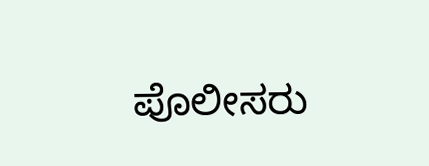ಪೊಲೀಸರು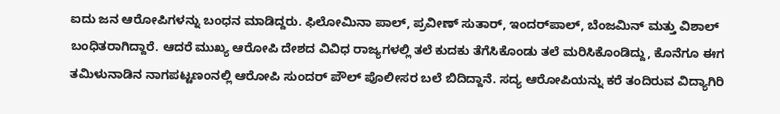ಐದು ಜನ ಆರೋಪಿಗಳನ್ನು ಬಂಧನ ಮಾಡಿದ್ದರು. ಫಿಲೋಮಿನಾ ಪಾಲ್, ಪ್ರವೀಣ್ ಸುತಾರ್, ಇಂದರ್‌ಪಾಲ್, ಬೆಂಜಮಿನ್ ಮತ್ತು ವಿಶಾಲ್ ಬಂಧಿತರಾಗಿದ್ದಾರೆ. ಆದರೆ ಮುಖ್ಯ ಆರೋಪಿ ದೇಶದ ವಿವಿಧ ರಾಜ್ಯಗಳಲ್ಲಿ ತಲೆ ಕುದಕು ತೆಗೆಸಿಕೊಂಡು ತಲೆ ಮರಿಸಿಕೊಂಡಿದ್ದು, ಕೊನೆಗೂ ಈಗ ತಮಿಳುನಾಡಿನ ನಾಗಪಟ್ಟಣಂನಲ್ಲಿ ಆರೋಪಿ ಸುಂದರ್ ಪೌಲ್ ಪೊಲೀಸರ ಬಲೆ ಬಿದಿದ್ದಾನೆ. ಸದ್ಯ ಆರೋಪಿಯನ್ನು ಕರೆ ತಂದಿರುವ ವಿದ್ಯಾಗಿರಿ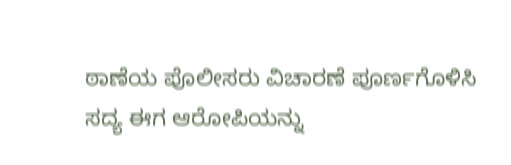ಠಾಣೆಯ ಪೊಲೀಸರು ವಿಚಾರಣೆ ಪೂರ್ಣಗೊಳಿಸಿ ಸದ್ಯ ಈಗ ಆರೋಪಿಯನ್ನು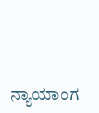ನ್ಯಾಯಾಂಗ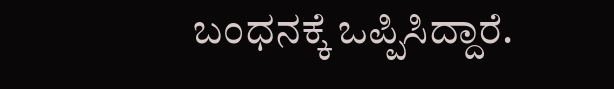ಬಂಧನಕ್ಕೆ ಒಪ್ಪಿಸಿದ್ದಾರೆ.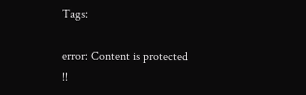Tags:

error: Content is protected !!